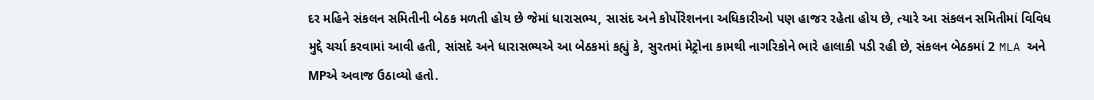દર મહિને સંકલન સમિતીની બેઠક મળતી હોય છે જેમાં ધારાસભ્ય, સાસંદ અને કોર્પોરેશનના અધિકારીઓ પણ હાજર રહેતા હોય છે, ત્યારે આ સંકલન સમિતીમાં વિવિધ મુદ્દે ચર્ચા કરવામાં આવી હતી, સાંસદે અને ધારાસભ્યએ આ બેઠકમાં કહ્યું કે, સુરતમાં મેટ્રોના કામથી નાગરિકોને ભારે હાલાકી પડી રહી છે, સંકલન બેઠકમાં 2 MLA અને MPએ અવાજ ઉઠાવ્યો હતો.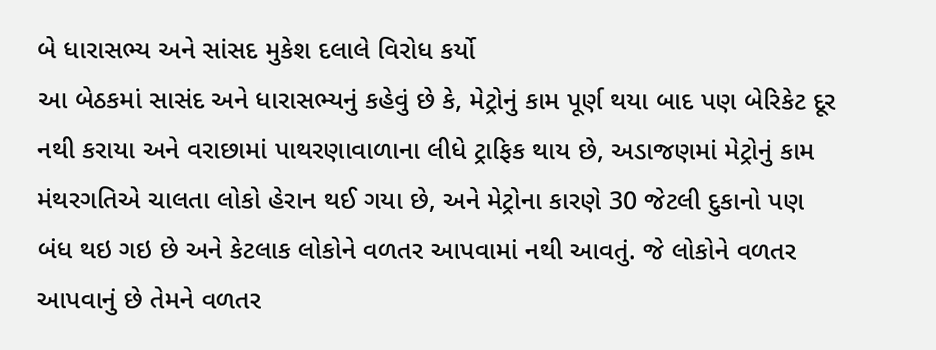બે ધારાસભ્ય અને સાંસદ મુકેશ દલાલે વિરોધ કર્યો
આ બેઠકમાં સાસંદ અને ધારાસભ્યનું કહેવું છે કે, મેટ્રોનું કામ પૂર્ણ થયા બાદ પણ બેરિકેટ દૂર નથી કરાયા અને વરાછામાં પાથરણાવાળાના લીધે ટ્રાફિક થાય છે, અડાજણમાં મેટ્રોનું કામ મંથરગતિએ ચાલતા લોકો હેરાન થઈ ગયા છે, અને મેટ્રોના કારણે 30 જેટલી દુકાનો પણ બંધ થઇ ગઇ છે અને કેટલાક લોકોને વળતર આપવામાં નથી આવતું. જે લોકોને વળતર આપવાનું છે તેમને વળતર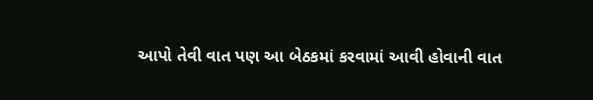આપો તેવી વાત પણ આ બેઠકમાં કરવામાં આવી હોવાની વાત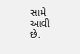સામે આવી છે.